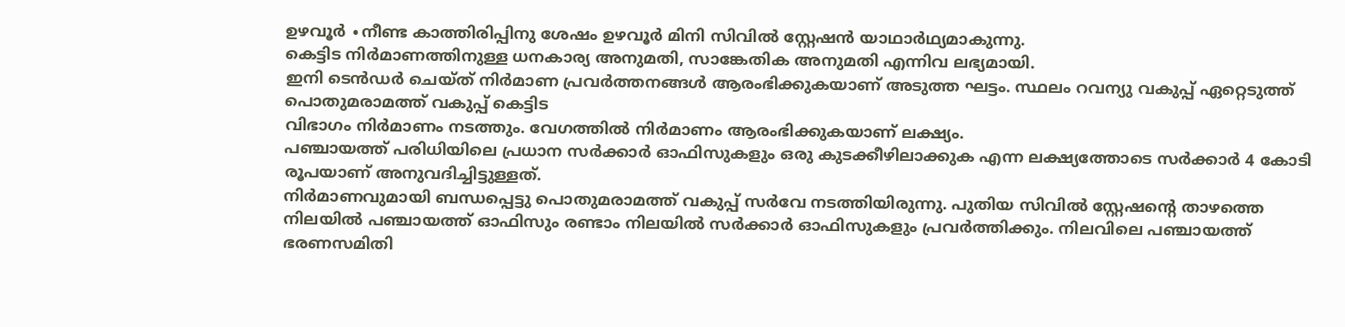ഉഴവൂർ ∙നീണ്ട കാത്തിരിപ്പിനു ശേഷം ഉഴവൂർ മിനി സിവിൽ സ്റ്റേഷൻ യാഥാർഥ്യമാകുന്നു.
കെട്ടിട നിർമാണത്തിനുള്ള ധനകാര്യ അനുമതി, സാങ്കേതിക അനുമതി എന്നിവ ലഭ്യമായി.
ഇനി ടെൻഡർ ചെയ്ത് നിർമാണ പ്രവർത്തനങ്ങൾ ആരംഭിക്കുകയാണ് അടുത്ത ഘട്ടം. സ്ഥലം റവന്യു വകുപ്പ് ഏറ്റെടുത്ത് പൊതുമരാമത്ത് വകുപ്പ് കെട്ടിട
വിഭാഗം നിർമാണം നടത്തും. വേഗത്തിൽ നിർമാണം ആരംഭിക്കുകയാണ് ലക്ഷ്യം.
പഞ്ചായത്ത് പരിധിയിലെ പ്രധാന സർക്കാർ ഓഫിസുകളും ഒരു കുടക്കീഴിലാക്കുക എന്ന ലക്ഷ്യത്തോടെ സർക്കാർ 4 കോടി രൂപയാണ് അനുവദിച്ചിട്ടുള്ളത്.
നിർമാണവുമായി ബന്ധപ്പെട്ടു പൊതുമരാമത്ത് വകുപ്പ് സർവേ നടത്തിയിരുന്നു. പുതിയ സിവിൽ സ്റ്റേഷന്റെ താഴത്തെ നിലയിൽ പഞ്ചായത്ത് ഓഫിസും രണ്ടാം നിലയിൽ സർക്കാർ ഓഫിസുകളും പ്രവർത്തിക്കും. നിലവിലെ പഞ്ചായത്ത് ഭരണസമിതി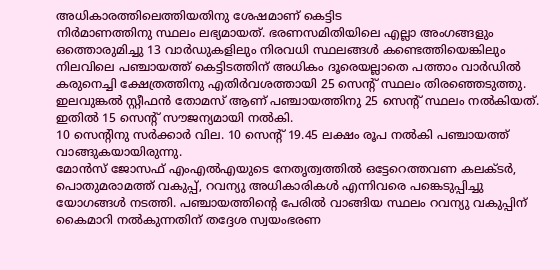അധികാരത്തിലെത്തിയതിനു ശേഷമാണ് കെട്ടിട
നിർമാണത്തിനു സ്ഥലം ലഭ്യമായത്. ഭരണസമിതിയിലെ എല്ലാ അംഗങ്ങളും ഒത്തൊരുമിച്ചു 13 വാർഡുകളിലും നിരവധി സ്ഥലങ്ങൾ കണ്ടെത്തിയെങ്കിലും നിലവിലെ പഞ്ചായത്ത് കെട്ടിടത്തിന് അധികം ദൂരെയല്ലാതെ പത്താം വാർഡിൽ കരുനെച്ചി ക്ഷേത്രത്തിനു എതിർവശത്തായി 25 സെന്റ് സ്ഥലം തിരഞ്ഞെടുത്തു.
ഇലവുങ്കൽ സ്റ്റീഫൻ തോമസ് ആണ് പഞ്ചായത്തിനു 25 സെന്റ് സ്ഥലം നൽകിയത്. ഇതിൽ 15 സെന്റ് സൗജന്യമായി നൽകി.
10 സെന്റിനു സർക്കാർ വില. 10 സെന്റ് 19.45 ലക്ഷം രൂപ നൽകി പഞ്ചായത്ത് വാങ്ങുകയായിരുന്നു.
മോൻസ് ജോസഫ് എംഎൽഎയുടെ നേതൃത്വത്തിൽ ഒട്ടേറെത്തവണ കലക്ടർ, പൊതുമരാമത്ത് വകുപ്പ്, റവന്യു അധികാരികൾ എന്നിവരെ പങ്കെടുപ്പിച്ചു യോഗങ്ങൾ നടത്തി. പഞ്ചായത്തിന്റെ പേരിൽ വാങ്ങിയ സ്ഥലം റവന്യു വകുപ്പിന് കൈമാറി നൽകുന്നതിന് തദ്ദേശ സ്വയംഭരണ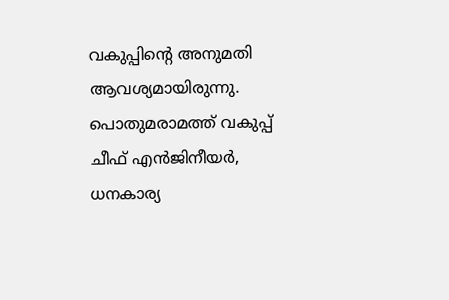വകുപ്പിന്റെ അനുമതി ആവശ്യമായിരുന്നു.
പൊതുമരാമത്ത് വകുപ്പ് ചീഫ് എൻജിനീയർ, ധനകാര്യ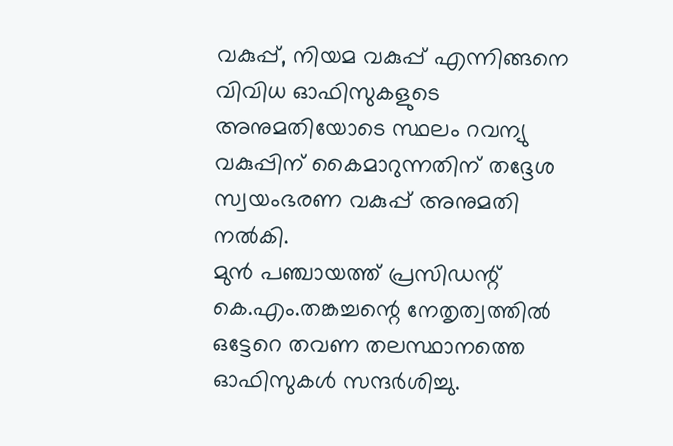വകുപ്പ്, നിയമ വകുപ്പ് എന്നിങ്ങനെ വിവിധ ഓഫിസുകളുടെ അനുമതിയോടെ സ്ഥലം റവന്യു വകുപ്പിന് കൈമാറുന്നതിന് തദ്ദേശ സ്വയംഭരണ വകുപ്പ് അനുമതി നൽകി.
മുൻ പഞ്ചായത്ത് പ്രസിഡന്റ് കെ.എം.തങ്കച്ചന്റെ നേതൃത്വത്തിൽ ഒട്ടേറെ തവണ തലസ്ഥാനത്തെ ഓഫിസുകൾ സന്ദർശിച്ചു.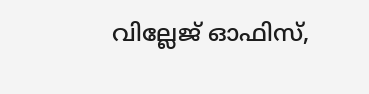വില്ലേജ് ഓഫിസ്,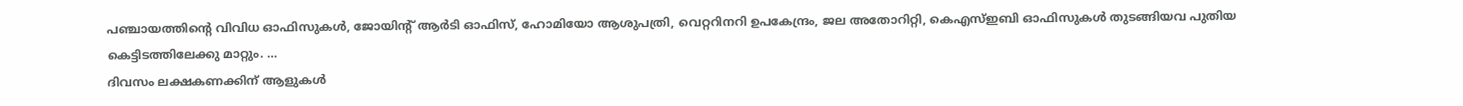പഞ്ചായത്തിന്റെ വിവിധ ഓഫിസുകൾ, ജോയിന്റ് ആർടി ഓഫിസ്, ഹോമിയോ ആശുപത്രി, വെറ്ററിനറി ഉപകേന്ദ്രം, ജല അതോറിറ്റി, കെഎസ്ഇബി ഓഫിസുകൾ തുടങ്ങിയവ പുതിയ കെട്ടിടത്തിലേക്കു മാറ്റും. …
ദിവസം ലക്ഷകണക്കിന് ആളുകൾ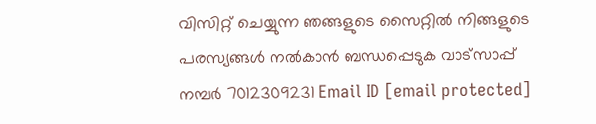വിസിറ്റ് ചെയ്യുന്ന ഞങ്ങളുടെ സൈറ്റിൽ നിങ്ങളുടെ പരസ്യങ്ങൾ നൽകാൻ ബന്ധപ്പെടുക വാട്സാപ്പ് നമ്പർ 7012309231 Email ID [email protected]